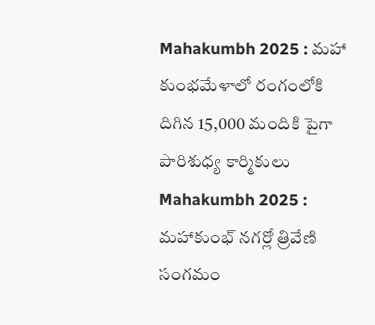Mahakumbh 2025 : మహా కుంభమేళాలో రంగంలోకి దిగిన 15,000 మందికి పైగా పారిశుధ్య కార్మికులు
Mahakumbh 2025 : మహాకుంభ్ నగర్లో త్రివేణి సంగమం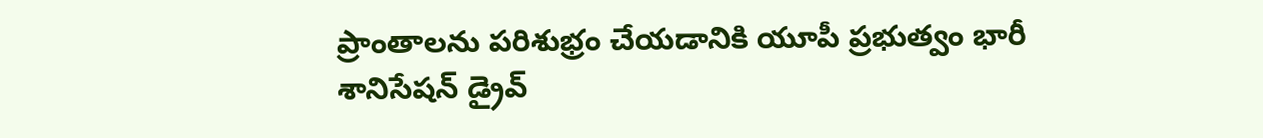ప్రాంతాలను పరిశుభ్రం చేయడానికి యూపీ ప్రభుత్వం భారీ శానిసేషన్ డ్రైవ్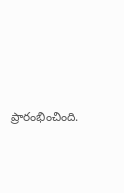ప్రారంభించింది.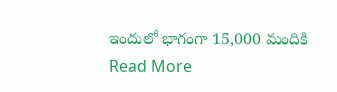ఇందులో భాగంగా 15,000 మందికి
Read More